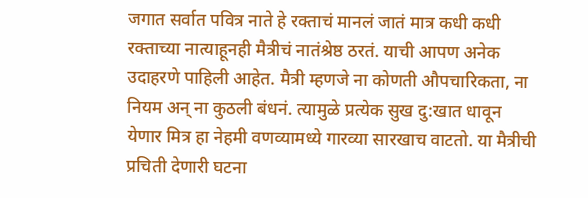जगात सर्वात पवित्र नाते हे रक्ताचं मानलं जातं मात्र कधी कधी रक्ताच्या नात्याहूनही मैत्रीचं नातंश्रेष्ठ ठरतं. याची आपण अनेक उदाहरणे पाहिली आहेत. मैत्री म्हणजे ना कोणती औपचारिकता, ना नियम अन् ना कुठली बंधनं. त्यामुळे प्रत्येक सुख दु:खात धावून येणार मित्र हा नेहमी वणव्यामध्ये गारव्या सारखाच वाटतो. या मैत्रीची प्रचिती देणारी घटना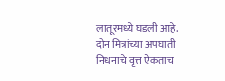लातूरमध्ये घडली आहे. दोन मित्रांच्या अपघाती निधनाचे वृत्त ऐकताच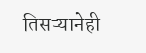तिसऱ्यानेही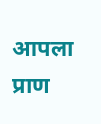आपला प्राण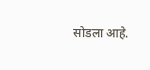सोडला आहे.